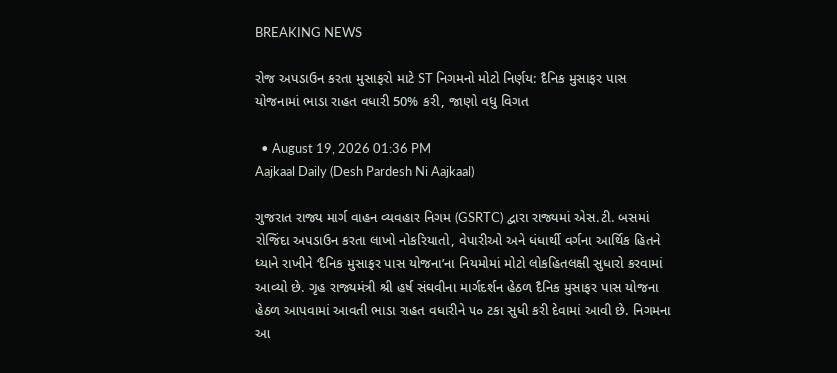BREAKING NEWS

રોજ અપડાઉન કરતા મુસાફરો માટે ST નિગમનો મોટો નિર્ણય: દૈનિક મુસાફર પાસ યોજનામાં ભાડા રાહત વધારી 50% કરી, જાણો વધુ વિગત

  • August 19, 2026 01:36 PM
Aajkaal Daily (Desh Pardesh Ni Aajkaal)

ગુજરાત રાજ્ય માર્ગ વાહન વ્યવહાર નિગમ (GSRTC) દ્વારા રાજ્યમાં એસ.ટી. બસમાં રોજિંદા અપડાઉન કરતા લાખો નોકરિયાતો, વેપારીઓ અને ધંધાર્થી વર્ગના આર્થિક હિતને ધ્યાને રાખીને ‘દૈનિક મુસાફર પાસ યોજના’ના નિયમોમાં મોટો લોકહિતલક્ષી સુધારો કરવામાં આવ્યો છે. ગૃહ રાજ્યમંત્રી શ્રી હર્ષ સંઘવીના માર્ગદર્શન હેઠળ દૈનિક મુસાફર પાસ યોજના હેઠળ આપવામાં આવતી ભાડા રાહત વધારીને ૫૦ ટકા સુધી કરી દેવામાં આવી છે. નિગમના આ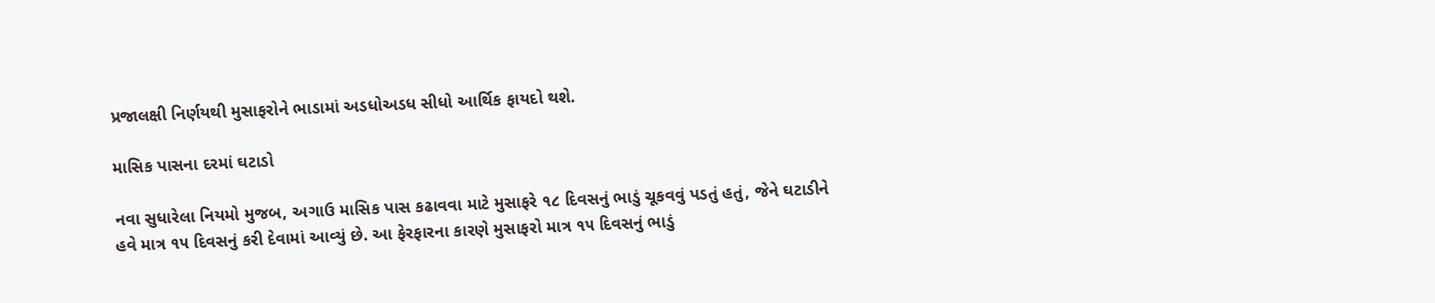પ્રજાલક્ષી નિર્ણયથી મુસાફરોને ભાડામાં અડધોઅડધ સીધો આર્થિક ફાયદો થશે.

માસિક પાસના દરમાં ઘટાડો

નવા સુધારેલા નિયમો મુજબ, અગાઉ માસિક પાસ કઢાવવા માટે મુસાફરે ૧૮ દિવસનું ભાડું ચૂકવવું પડતું હતું, જેને ઘટાડીને હવે માત્ર ૧૫ દિવસનું કરી દેવામાં આવ્યું છે. આ ફેરફારના કારણે મુસાફરો માત્ર ૧૫ દિવસનું ભાડું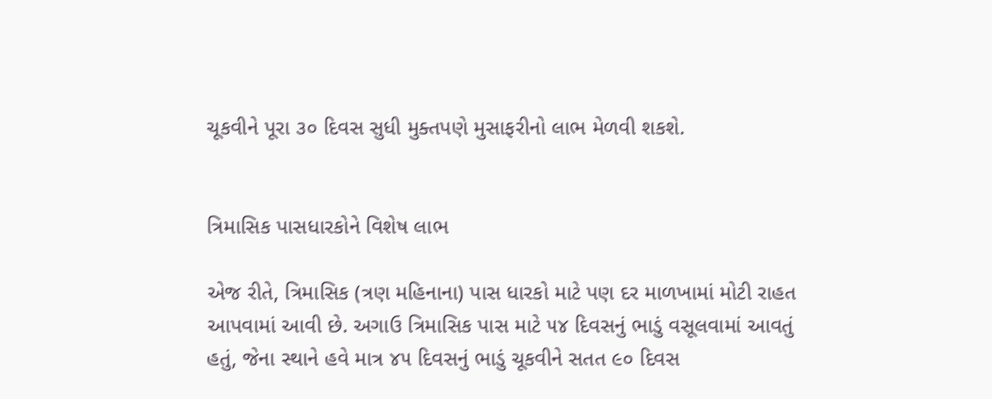ચૂકવીને પૂરા ૩૦ દિવસ સુધી મુક્તપણે મુસાફરીનો લાભ મેળવી શકશે.


ત્રિમાસિક પાસધારકોને વિશેષ લાભ

એજ રીતે, ત્રિમાસિક (ત્રણ મહિનાના) પાસ ધારકો માટે પણ દર માળખામાં મોટી રાહત આપવામાં આવી છે. અગાઉ ત્રિમાસિક પાસ માટે ૫૪ દિવસનું ભાડું વસૂલવામાં આવતું હતું, જેના સ્થાને હવે માત્ર ૪૫ દિવસનું ભાડું ચૂકવીને સતત ૯૦ દિવસ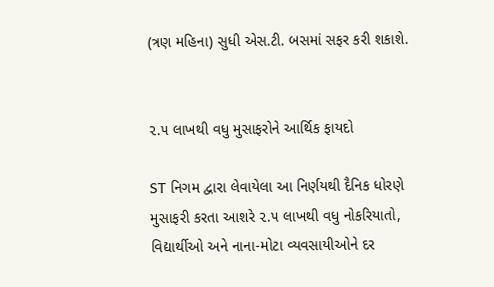(ત્રણ મહિના) સુધી એસ.ટી. બસમાં સફર કરી શકાશે.


૨.૫ લાખથી વધુ મુસાફરોને આર્થિક ફાયદો

ST નિગમ દ્વારા લેવાયેલા આ નિર્ણયથી દૈનિક ધોરણે મુસાફરી કરતા આશરે ૨.૫ લાખથી વધુ નોકરિયાતો, વિદ્યાર્થીઓ અને નાના-મોટા વ્યવસાયીઓને દર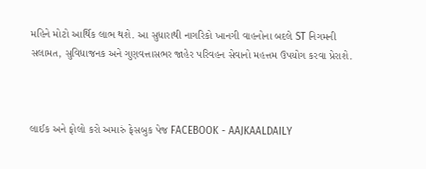મહિને મોટો આર્થિક લાભ થશે. આ સુધારાથી નાગરિકો ખાનગી વાહનોના બદલે ST નિગમની સલામત, સુવિધાજનક અને ગુણવત્તાસભર જાહેર પરિવહન સેવાનો મહત્તમ ઉપયોગ કરવા પ્રેરાશે.



લાઈક અને ફોલો કરો અમારું ફેસબુક પેજ FACEBOOK - AAJKAALDAILY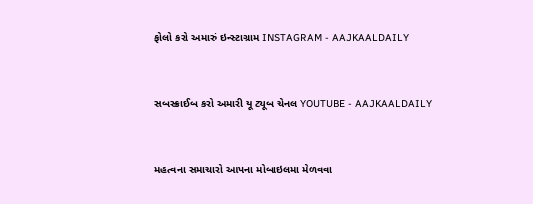ફોલો કરો અમારું ઇન્સ્ટાગ્રામ INSTAGRAM - AAJKAALDAILY


સબસ્ક્રાઈબ કરો અમારી યૂ ટ્યૂબ ચેનલ YOUTUBE - AAJKAALDAILY


મહત્વના સમાચારો આપના મોબાઇલમા મેળવવા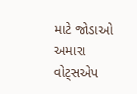માટે જોડાઓ અમારા વોટ્સએપ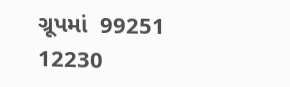ગ્રૂપમાં  99251 12230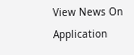View News On Application